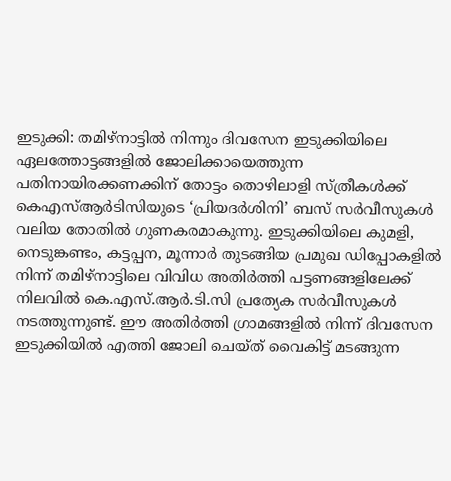ഇടുക്കി: തമിഴ്നാട്ടിൽ നിന്നും ദിവസേന ഇടുക്കിയിലെ ഏലത്തോട്ടങ്ങളിൽ ജോലിക്കായെത്തുന്ന പതിനായിരക്കണക്കിന് തോട്ടം തൊഴിലാളി സ്ത്രീകൾക്ക് കെഎസ്ആർടിസിയുടെ ‘പ്രിയദർശിനി’ ബസ് സർവീസുകൾ വലിയ തോതിൽ ഗുണകരമാകുന്നു. ഇടുക്കിയിലെ കുമളി, നെടുങ്കണ്ടം, കട്ടപ്പന, മൂന്നാർ തുടങ്ങിയ പ്രമുഖ ഡിപ്പോകളിൽ നിന്ന് തമിഴ്നാട്ടിലെ വിവിധ അതിർത്തി പട്ടണങ്ങളിലേക്ക് നിലവിൽ കെ.എസ്.ആർ.ടി.സി പ്രത്യേക സർവീസുകൾ നടത്തുന്നുണ്ട്. ഈ അതിർത്തി ഗ്രാമങ്ങളിൽ നിന്ന് ദിവസേന ഇടുക്കിയിൽ എത്തി ജോലി ചെയ്ത് വൈകിട്ട് മടങ്ങുന്ന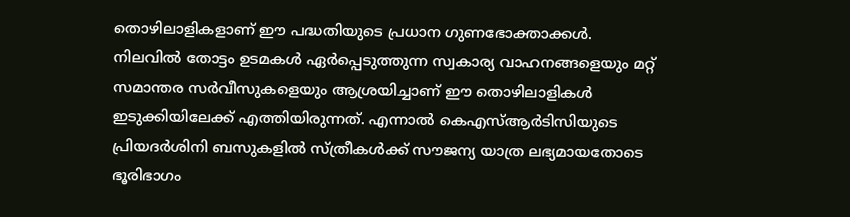തൊഴിലാളികളാണ് ഈ പദ്ധതിയുടെ പ്രധാന ഗുണഭോക്താക്കൾ.
നിലവിൽ തോട്ടം ഉടമകൾ ഏർപ്പെടുത്തുന്ന സ്വകാര്യ വാഹനങ്ങളെയും മറ്റ് സമാന്തര സർവീസുകളെയും ആശ്രയിച്ചാണ് ഈ തൊഴിലാളികൾ ഇടുക്കിയിലേക്ക് എത്തിയിരുന്നത്. എന്നാൽ കെഎസ്ആർടിസിയുടെ പ്രിയദർശിനി ബസുകളിൽ സ്ത്രീകൾക്ക് സൗജന്യ യാത്ര ലഭ്യമായതോടെ ഭൂരിഭാഗം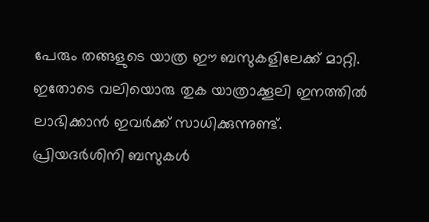പേരും തങ്ങളുടെ യാത്ര ഈ ബസുകളിലേക്ക് മാറ്റി. ഇതോടെ വലിയൊരു തുക യാത്രാക്കൂലി ഇനത്തിൽ ലാഭിക്കാൻ ഇവർക്ക് സാധിക്കുന്നുണ്ട്.
പ്രിയദർശിനി ബസുകൾ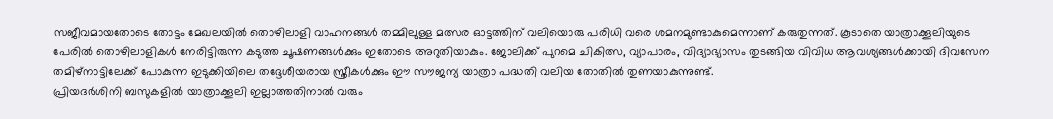സജീവമായതോടെ തോട്ടം മേഖലയിൽ തൊഴിലാളി വാഹനങ്ങൾ തമ്മിലുള്ള മത്സര ഓട്ടത്തിന് വലിയൊരു പരിധി വരെ ശമനമുണ്ടാകുമെന്നാണ് കരുതുന്നത്. കൂടാതെ യാത്രാക്കൂലിയുടെ പേരിൽ തൊഴിലാളികൾ നേരിട്ടിരുന്ന കടുത്ത ചൂഷണങ്ങൾക്കും ഇതോടെ അറുതിയാകും. ജോലിക്ക് പുറമെ ചികിത്സ, വ്യാപാരം, വിദ്യാഭ്യാസം തുടങ്ങിയ വിവിധ ആവശ്യങ്ങൾക്കായി ദിവസേന തമിഴ്നാട്ടിലേക്ക് പോകുന്ന ഇടുക്കിയിലെ തദ്ദേശീയരായ സ്ത്രീകൾക്കും ഈ സൗജന്യ യാത്രാ പദ്ധതി വലിയ തോതിൽ തുണയാകുന്നുണ്ട്.
പ്രിയദർശിനി ബസുകളിൽ യാത്രാക്കൂലി ഇല്ലാത്തതിനാൽ വരും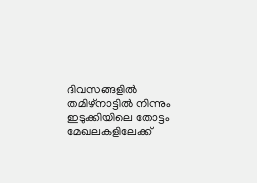ദിവസങ്ങളിൽ തമിഴ്നാട്ടിൽ നിന്നും ഇടുക്കിയിലെ തോട്ടം മേഖലകളിലേക്ക്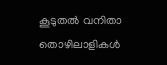കൂടുതൽ വനിതാ തൊഴിലാളികൾ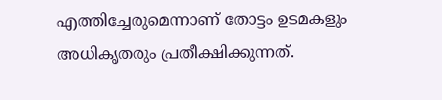എത്തിച്ചേരുമെന്നാണ് തോട്ടം ഉടമകളും അധികൃതരും പ്രതീക്ഷിക്കുന്നത്.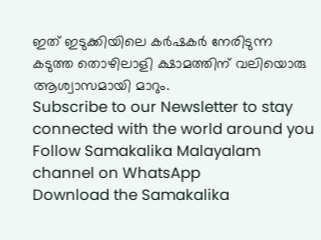ഇത് ഇടുക്കിയിലെ കർഷകർ നേരിടുന്ന കടുത്ത തൊഴിലാളി ക്ഷാമത്തിന് വലിയൊരു ആശ്വാസമായി മാറും.
Subscribe to our Newsletter to stay connected with the world around you
Follow Samakalika Malayalam channel on WhatsApp
Download the Samakalika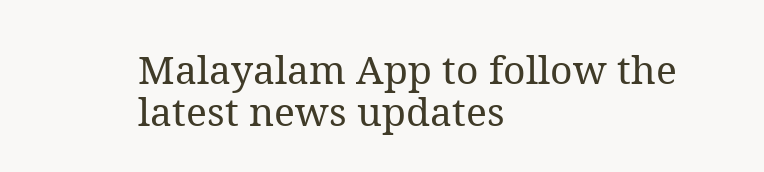Malayalam App to follow the latest news updates